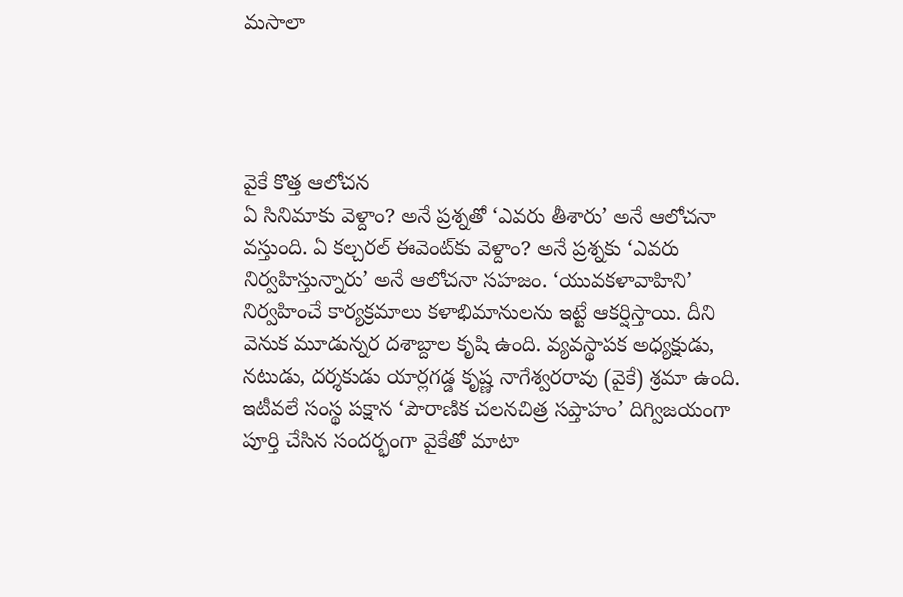మసాలా




వైకే కొత్త ఆలోచన
ఏ సినిమాకు వెళ్దాం? అనే ప్రశ్నతో ‘ఎవరు తీశారు’ అనే ఆలోచనా వస్తుంది. ఏ కల్చరల్ ఈవెంట్‌కు వెళ్దాం? అనే ప్రశ్నకు ‘ఎవరు నిర్వహిస్తున్నారు’ అనే ఆలోచనా సహజం. ‘యువకళావాహిని’ నిర్వహించే కార్యక్రమాలు కళాభిమానులను ఇట్టే ఆకర్షిస్తాయి. దీని వెనుక మూడున్నర దశాబ్దాల కృషి ఉంది. వ్యవస్థాపక అధ్యక్షుడు, నటుడు, దర్శకుడు యార్లగడ్డ కృష్ణ నాగేశ్వరరావు (వైకే) శ్రమా ఉంది. ఇటీవలే సంస్థ పక్షాన ‘పౌరాణిక చలనచిత్ర సప్తాహం’ దిగ్విజయంగా పూర్తి చేసిన సందర్భంగా వైకేతో మాటా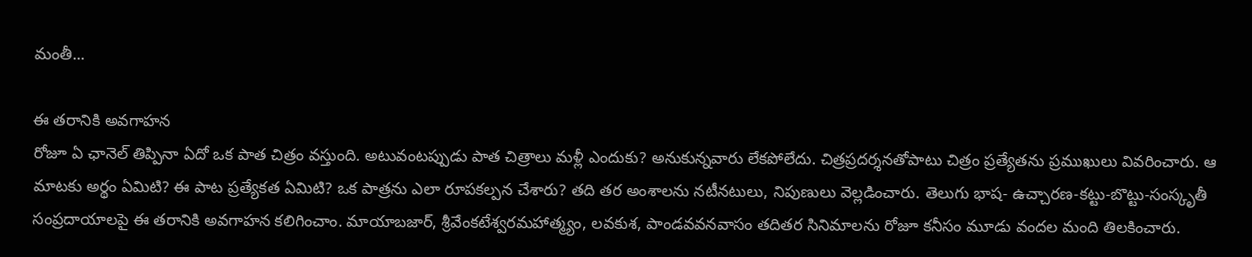మంతీ...

ఈ తరానికి అవగాహన
రోజూ ఏ ఛానెల్ తిప్పినా ఏదో ఒక పాత చిత్రం వస్తుంది. అటువంటప్పుడు పాత చిత్రాలు మళ్లీ ఎందుకు? అనుకున్నవారు లేకపోలేదు. చిత్రప్రదర్శనతోపాటు చిత్రం ప్రత్యేతను ప్రముఖులు వివరించారు. ఆ మాటకు అర్థం ఏమిటి? ఈ పాట ప్రత్యేకత ఏమిటి? ఒక పాత్రను ఎలా రూపకల్పన చేశారు? తది తర అంశాలను నటీనటులు, నిపుణులు వెల్లడించారు. తెలుగు భాష- ఉచ్చారణ-కట్టు-బొట్టు-సంస్కృతీ సంప్రదాయాలపై ఈ తరానికి అవగాహన కలిగించాం. మాయాబజార్, శ్రీవేంకటేశ్వరమహాత్మ్యం, లవకుశ, పాండవవనవాసం తదితర సినిమాలను రోజూ కనీసం మూడు వందల మంది తిలకించారు.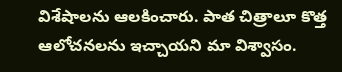విశేషాలను ఆలకించారు. పాత చిత్రాలూ కొత్త ఆలోచనలను ఇచ్చాయని మా విశ్వాసం.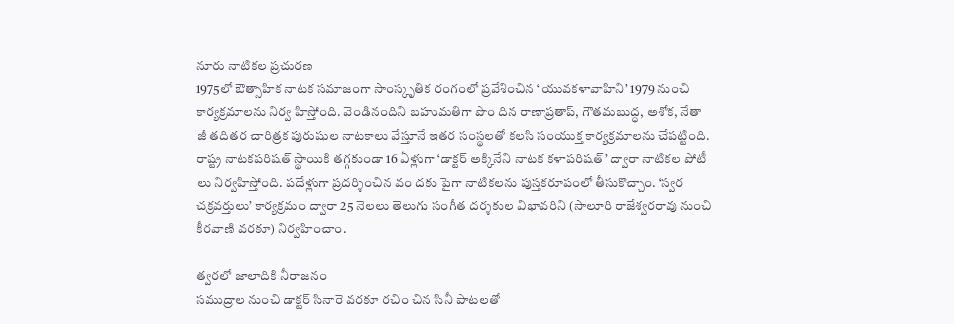నూరు నాటికల ప్రచురణ
1975లో ఔత్సాహిక నాటక సమాజంగా సాంస్కృతిక రంగంలో ప్రవేశించిన ‘యువకళావాహిని’ 1979 నుంచి కార్యక్రమాలను నిర్వ హిస్తోంది. వెండినందిని బహుమతిగా పొం దిన రాణాప్రతాప్, గౌతమబుద్ధ, అశోక, నేతా జీ తదితర చారిత్రక పురుషుల నాటకాలు వేస్తూనే ఇతర సంస్థలతో కలసి సంయుక్త కార్యక్రమాలను చేపట్టింది. రాష్ట్ర నాటకపరిషత్ స్థాయికి తగ్గకుండా 16 ఏళ్లుగా ‘డాక్టర్ అక్కినేని నాటక కళాపరిషత్’ ద్వారా నాటికల పోటీ లు నిర్వహిస్తోంది. పదేళ్లుగా ప్రదర్శించిన వం దకు పైగా నాటికలను పుస్తకరూపంలో తీసుకొచ్చాం. ‘స్వర చక్రవర్తులు’ కార్యక్రమం ద్వారా 25 నెలలు తెలుగు సంగీత దర్శకుల విభావరిని (సాలూరి రాజేశ్వరరావు నుంచి కీరవాణి వరకూ) నిర్వహించాం.

త్వరలో జాలాదికి నీరాజనం
సముద్రాల నుంచి డాక్టర్ సినారె వరకూ రచిం చిన సినీ పాటలతో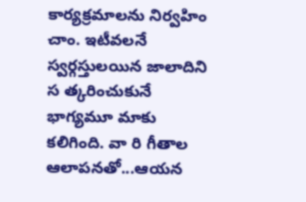కార్యక్రమాలను నిర్వహిం చాం. ఇటీవలనే స్వర్గస్తులయిన జాలాదిని స త్కరించుకునే భాగ్యమూ మాకు కలిగింది. వా రి గీతాల ఆలాపనతో...ఆయన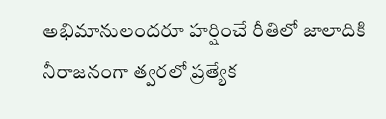అభిమానులందరూ హర్షించే రీతిలో జాలాదికి నీరాజనంగా త్వరలో ప్రత్యేక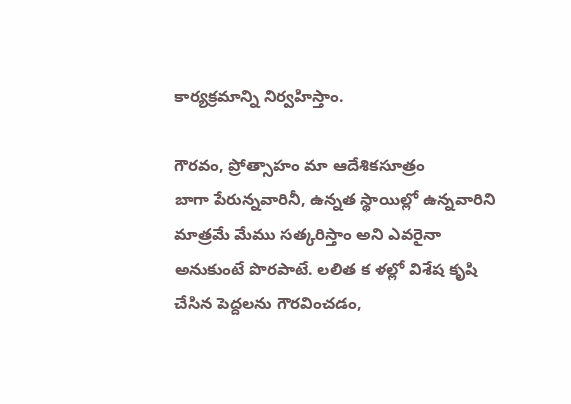కార్యక్రమాన్ని నిర్వహిస్తాం.

గౌరవం, ప్రోత్సాహం మా ఆదేశికసూత్రం
బాగా పేరున్నవారినీ, ఉన్నత స్థాయిల్లో ఉన్నవారిని మాత్రమే మేము సత్కరిస్తాం అని ఎవరైనా అనుకుంటే పొరపాటే. లలిత క ళల్లో విశేష కృషి చేసిన పెద్దలను గౌరవించడం,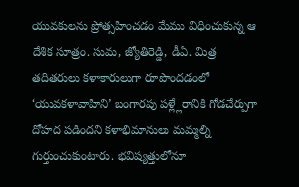యువకులను ప్రోత్సహించడం మేము విధించుకున్న ఆ దేశిక సూత్రం. సుమ, జ్యోతిరెడ్డి, డీఏ. మిత్ర తదితరులు కళాకారులుగా రూపొందడంలో ‘యువకళావాహిని’ బంగారపు పళ్ల్లేరానికి గోడచేర్పుగా దోహద పడిందని కళాభిమానులు మమ్మల్ని గుర్తుంచుకుంటారు. భవిష్యత్తులోనూ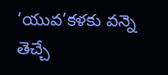‘యువ’కళకు వన్నె తెచ్చే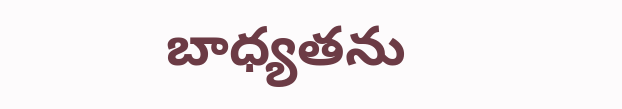బాధ్యతను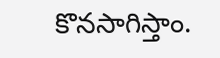కొనసాగిస్తాం.